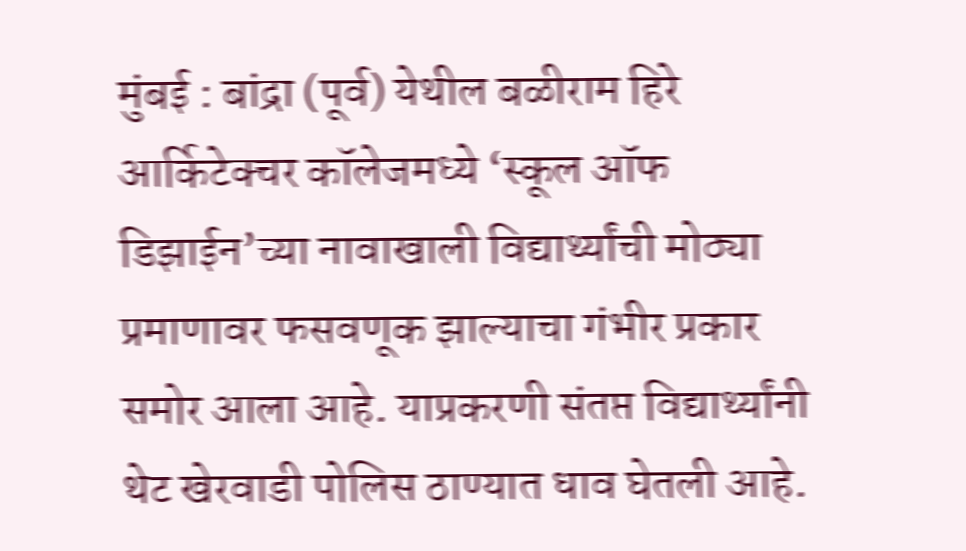मुंबई : बांद्रा (पूर्व) येथील बळीराम हिरे आर्किटेक्चर कॉलेजमध्ये ‘स्कूल ऑफ डिझाईन’च्या नावाखाली विद्यार्थ्यांची मोठ्या प्रमाणावर फसवणूक झाल्याचा गंभीर प्रकार समोर आला आहे. याप्रकरणी संतप्त विद्यार्थ्यांनी थेट खेरवाडी पोलिस ठाण्यात धाव घेतली आहे.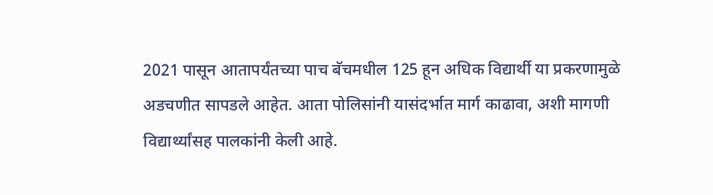2021 पासून आतापर्यंतच्या पाच बॅचमधील 125 हून अधिक विद्यार्थी या प्रकरणामुळे अडचणीत सापडले आहेत. आता पोलिसांनी यासंदर्भात मार्ग काढावा, अशी मागणी विद्यार्थ्यांसह पालकांनी केली आहे.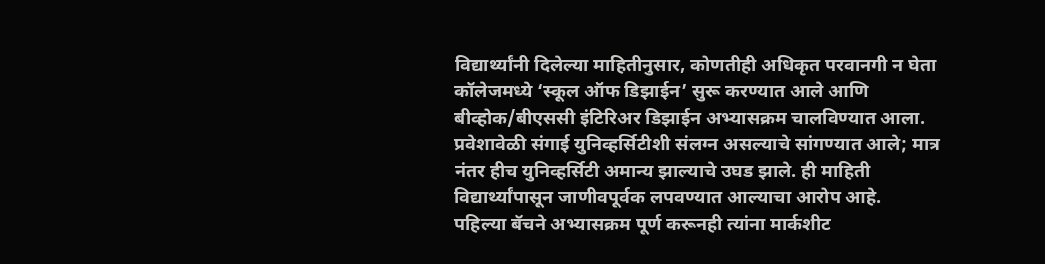विद्यार्थ्यांनी दिलेल्या माहितीनुसार, कोणतीही अधिकृत परवानगी न घेता कॉलेजमध्ये ‘स्कूल ऑफ डिझाईन’ सुरू करण्यात आले आणि बीव्होक/बीएससी इंटिरिअर डिझाईन अभ्यासक्रम चालविण्यात आला. प्रवेशावेळी संगाई युनिव्हर्सिटीशी संलग्न असल्याचे सांगण्यात आले; मात्र नंतर हीच युनिव्हर्सिटी अमान्य झाल्याचे उघड झाले. ही माहिती विद्यार्थ्यांपासून जाणीवपूर्वक लपवण्यात आल्याचा आरोप आहे.
पहिल्या बॅचने अभ्यासक्रम पूर्ण करूनही त्यांना मार्कशीट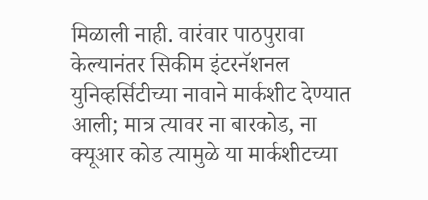मिळाली नाही. वारंवार पाठपुरावा केल्यानंतर सिकीम इंटरनॅशनल युनिव्हर्सिटीच्या नावाने मार्कशीट देण्यात आली; मात्र त्यावर ना बारकोड, ना क्यूआर कोड त्यामुळे या मार्कशीटच्या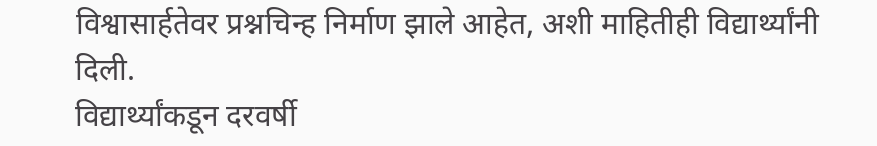विश्वासार्हतेवर प्रश्नचिन्ह निर्माण झाले आहेत, अशी माहितीही विद्यार्थ्यांनी दिली.
विद्यार्थ्यांकडून दरवर्षी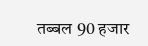तब्बल 90 हजार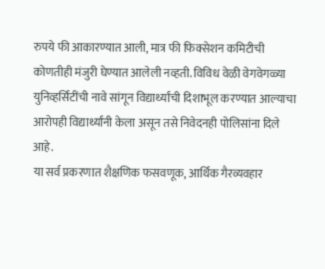रुपये फी आकारण्यात आली, मात्र फी फिक्सेशन कमिटीची कोणतीही मंजुरी घेण्यात आलेली नव्हती. विविध वेळी वेगवेगळ्या युनिव्हर्सिटींची नावे सांगून विद्यार्थ्यांची दिशाभूल करण्यात आल्याचा आरोपही विद्यार्थ्यांनी केला असून तसे निवेदनही पोलिसांना दिले आहे.
या सर्व प्रकरणात शैक्षणिक फसवणूक, आर्थिक गैरव्यवहार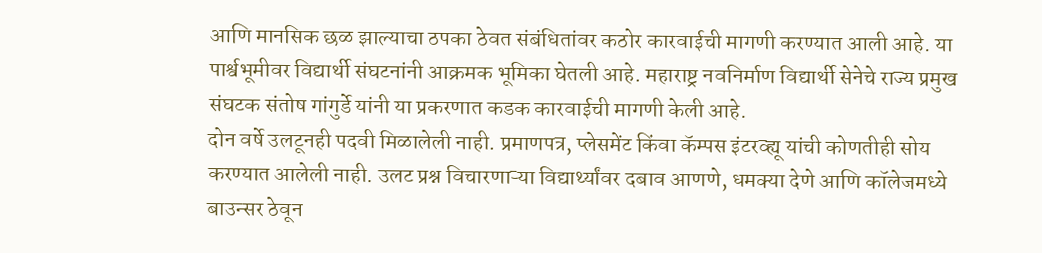आणि मानसिक छळ झाल्याचा ठपका ठेवत संबंधितांवर कठोर कारवाईची मागणी करण्यात आली आहे. या पार्श्वभूमीवर विद्यार्थी संघटनांनी आक्रमक भूमिका घेतली आहे. महाराष्ट्र नवनिर्माण विद्यार्थी सेनेचे राज्य प्रमुख संघटक संतोष गांगुर्डे यांनी या प्रकरणात कडक कारवाईची मागणी केली आहे.
दोन वर्षे उलटूनही पदवी मिळालेली नाही. प्रमाणपत्र, प्लेसमेंट किंवा कॅम्पस इंटरव्ह्यू यांची कोणतीही सोय करण्यात आलेली नाही. उलट प्रश्न विचारणाऱ्या विद्यार्थ्यांवर दबाव आणणे, धमक्या देणे आणि कॉलेजमध्ये बाउन्सर ठेवून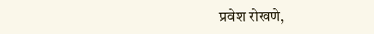प्रवेश रोखणे,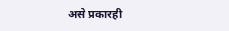असे प्रकारही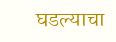घडल्याचा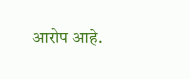आरोप आहे.